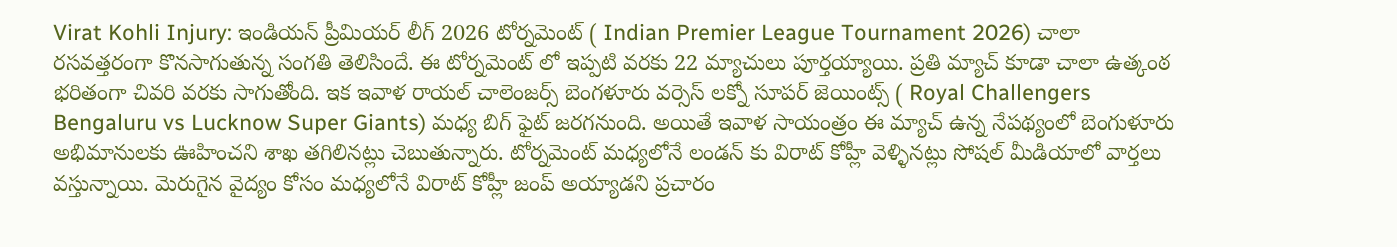Virat Kohli Injury: ఇండియన్ ప్రీమియర్ లీగ్ 2026 టోర్నమెంట్ ( Indian Premier League Tournament 2026) చాలా రసవత్తరంగా కొనసాగుతున్న సంగతి తెలిసిందే. ఈ టోర్నమెంట్ లో ఇప్పటి వరకు 22 మ్యాచులు పూర్తయ్యాయి. ప్రతి మ్యాచ్ కూడా చాలా ఉత్కంఠ భరితంగా చివరి వరకు సాగుతోంది. ఇక ఇవాళ రాయల్ చాలెంజర్స్ బెంగళూరు వర్సెస్ లక్నో సూపర్ జెయింట్స్ ( Royal Challengers Bengaluru vs Lucknow Super Giants) మధ్య బిగ్ ఫైట్ జరగనుంది. అయితే ఇవాళ సాయంత్రం ఈ మ్యాచ్ ఉన్న నేపథ్యంలో బెంగుళూరు అభిమానులకు ఊహించని శాఖ తగిలినట్లు చెబుతున్నారు. టోర్నమెంట్ మధ్యలోనే లండన్ కు విరాట్ కోహ్లీ వెళ్ళినట్లు సోషల్ మీడియాలో వార్తలు వస్తున్నాయి. మెరుగైన వైద్యం కోసం మధ్యలోనే విరాట్ కోహ్లీ జంప్ అయ్యాడని ప్రచారం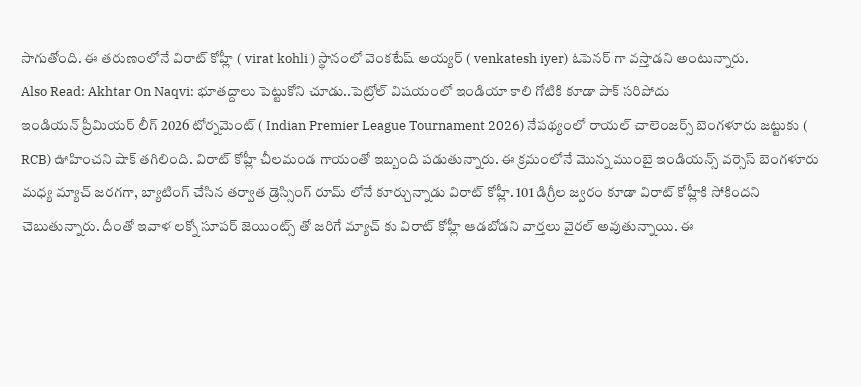సాగుతోంది. ఈ తరుణంలోనే విరాట్ కోహ్లీ ( virat kohli ) స్థానంలో వెంకటేష్ అయ్యర్ ( venkatesh iyer) ఓపెనర్ గా వస్తాడని అంటున్నారు.
Also Read: Akhtar On Naqvi: భూతద్దాలు పెట్టుకోని చూడు..పెట్రోల్ విషయంలో ఇండియా కాలి గోటికి కూడా పాక్ సరిపోదు
ఇండియన్ ప్రీమియర్ లీగ్ 2026 టోర్నమెంట్ ( Indian Premier League Tournament 2026) నేపథ్యంలో రాయల్ చాలెంజర్స్ బెంగళూరు జట్టుకు ( RCB) ఊహించని షాక్ తగిలింది. విరాట్ కోహ్లీ చీలమండ గాయంతో ఇబ్బంది పడుతున్నారు. ఈ క్రమంలోనే మొన్న ముంబై ఇండియన్స్ వర్సెస్ బెంగళూరు మధ్య మ్యాచ్ జరగగా, బ్యాటింగ్ చేసిన తర్వాత డ్రెస్సింగ్ రూమ్ లోనే కూర్చున్నాడు విరాట్ కోహ్లీ. 101 డిగ్రీల జ్వరం కూడా విరాట్ కోహ్లీకి సోకిందని చెబుతున్నారు. దీంతో ఇవాళ లక్నో సూపర్ జెయింట్స్ తో జరిగే మ్యాచ్ కు విరాట్ కోహ్లీ ఆడబోడని వార్తలు వైరల్ అవుతున్నాయి. ఈ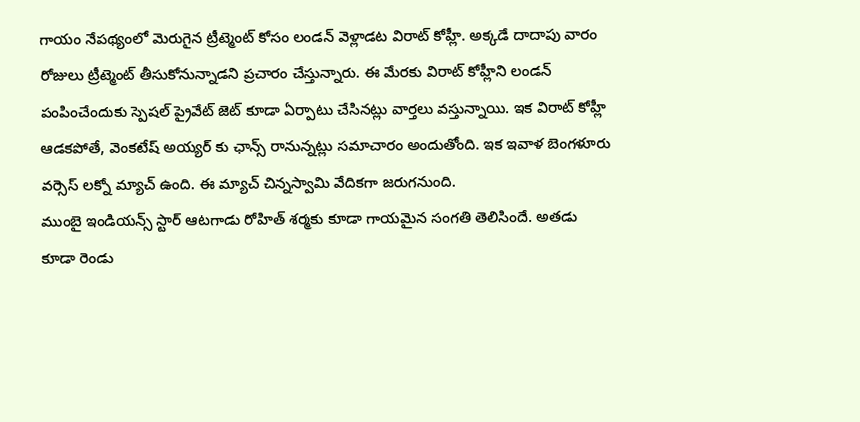గాయం నేపథ్యంలో మెరుగైన ట్రీట్మెంట్ కోసం లండన్ వెళ్లాడట విరాట్ కోహ్లీ. అక్కడే దాదాపు వారం రోజులు ట్రీట్మెంట్ తీసుకోనున్నాడని ప్రచారం చేస్తున్నారు. ఈ మేరకు విరాట్ కోహ్లీని లండన్ పంపించేందుకు స్పెషల్ ప్రైవేట్ జెట్ కూడా ఏర్పాటు చేసినట్లు వార్తలు వస్తున్నాయి. ఇక విరాట్ కోహ్లీ ఆడకపోతే, వెంకటేష్ అయ్యర్ కు ఛాన్స్ రానున్నట్లు సమాచారం అందుతోంది. ఇక ఇవాళ బెంగళూరు వర్సెస్ లక్నో మ్యాచ్ ఉంది. ఈ మ్యాచ్ చిన్నస్వామి వేదికగా జరుగనుంది.
ముంబై ఇండియన్స్ స్టార్ ఆటగాడు రోహిత్ శర్మకు కూడా గాయమైన సంగతి తెలిసిందే. అతడు కూడా రెండు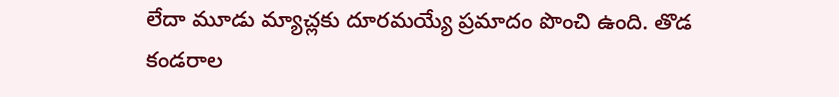లేదా మూడు మ్యాచ్లకు దూరమయ్యే ప్రమాదం పొంచి ఉంది. తొడ కండరాల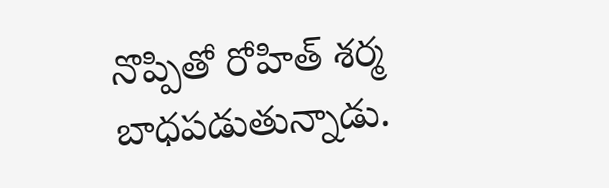నొప్పితో రోహిత్ శర్మ బాధపడుతున్నాడు.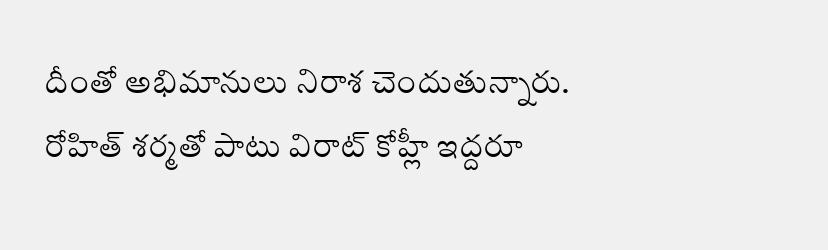దీంతో అభిమానులు నిరాశ చెందుతున్నారు. రోహిత్ శర్మతో పాటు విరాట్ కోహ్లీ ఇద్దరూ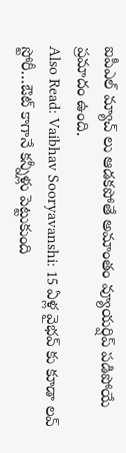ఐపీఎల్ మ్యాచ్ లు ఆడకపోతే అమాంతం వ్యూయర్షిప్ పడిపోయే ప్రమాదం ఉంది.
Also Read: Vaibhav Sooryavanshi: 15 ఏళ్ల వైభవ్ కు కూడా లవ్ స్టోరీ…ఔట్ కాగానే కన్నీళ్లు పెట్టుకుంది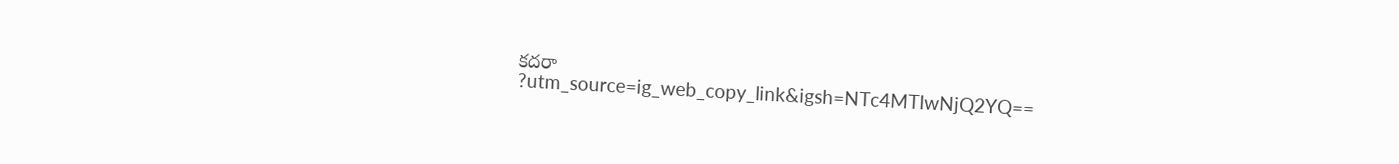కదరా
?utm_source=ig_web_copy_link&igsh=NTc4MTIwNjQ2YQ==